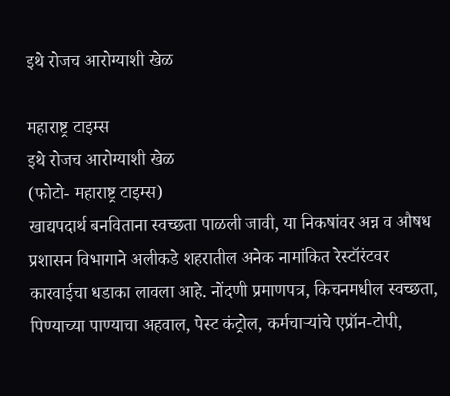इथे रोजच आरोग्याशी खेळ

महाराष्ट्र टाइम्स
इथे रोजच आरोग्याशी खेळ
(फोटो- महाराष्ट्र टाइम्स)
खाद्यपदार्थ बनविताना स्वच्छता पाळली जावी, या निकषांवर अन्न व औषध प्रशासन विभागाने अलीकडे शहरातील अनेक नामांकित रेस्टॉरंटवर कारवाईचा धडाका लावला आहे. नोंदणी प्रमाणपत्र, किचनमधील स्वच्छता, पिण्याच्या पाण्याचा अहवाल, पेस्ट कंट्रोल, कर्मचाऱ्यांचे एप्रॉन-टोपी,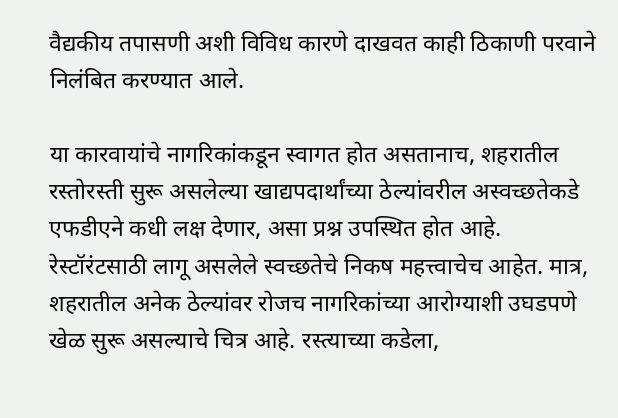वैद्यकीय तपासणी अशी विविध कारणे दाखवत काही ठिकाणी परवाने निलंबित करण्यात आले.

या कारवायांचे नागरिकांकडून स्वागत होत असतानाच, शहरातील रस्तोरस्ती सुरू असलेल्या खाद्यपदार्थांच्या ठेल्यांवरील अस्वच्छतेकडे एफडीएने कधी लक्ष देणार, असा प्रश्न उपस्थित होत आहे.
रेस्टॉरंटसाठी लागू असलेले स्वच्छतेचे निकष महत्त्वाचेच आहेत. मात्र, शहरातील अनेक ठेल्यांवर रोजच नागरिकांच्या आरोग्याशी उघडपणे खेळ सुरू असल्याचे चित्र आहे. रस्त्याच्या कडेला,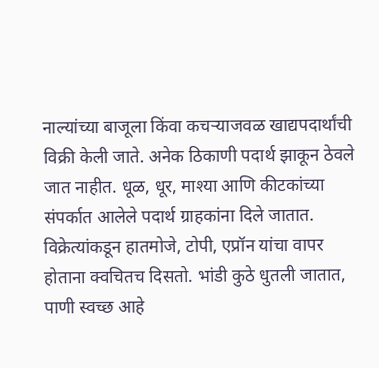नाल्यांच्या बाजूला किंवा कचऱ्याजवळ खाद्यपदार्थांची विक्री केली जाते. अनेक ठिकाणी पदार्थ झाकून ठेवले जात नाहीत. धूळ, धूर, माश्या आणि कीटकांच्या संपर्कात आलेले पदार्थ ग्राहकांना दिले जातात. विक्रेत्यांकडून हातमोजे, टोपी, एप्रॉन यांचा वापर होताना क्वचितच दिसतो. भांडी कुठे धुतली जातात, पाणी स्वच्छ आहे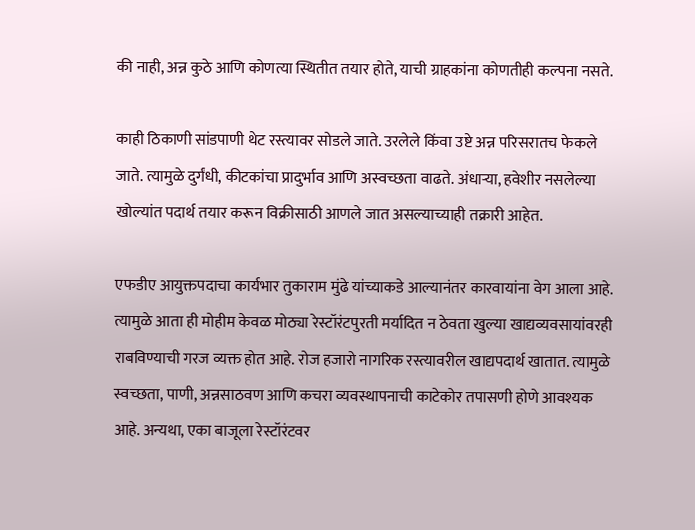की नाही, अन्न कुठे आणि कोणत्या स्थितीत तयार होते, याची ग्राहकांना कोणतीही कल्पना नसते.

काही ठिकाणी सांडपाणी थेट रस्त्यावर सोडले जाते. उरलेले किंवा उष्टे अन्न परिसरातच फेकले जाते. त्यामुळे दुर्गंधी, कीटकांचा प्रादुर्भाव आणि अस्वच्छता वाढते. अंधाऱ्या, हवेशीर नसलेल्या खोल्यांत पदार्थ तयार करून विक्रीसाठी आणले जात असल्याच्याही तक्रारी आहेत.

एफडीए आयुक्तपदाचा कार्यभार तुकाराम मुंढे यांच्याकडे आल्यानंतर कारवायांना वेग आला आहे. त्यामुळे आता ही मोहीम केवळ मोठ्या रेस्टॉरंटपुरती मर्यादित न ठेवता खुल्या खाद्यव्यवसायांवरही राबविण्याची गरज व्यक्त होत आहे. रोज हजारो नागरिक रस्त्यावरील खाद्यपदार्थ खातात. त्यामुळे स्वच्छता, पाणी, अन्नसाठवण आणि कचरा व्यवस्थापनाची काटेकोर तपासणी होणे आवश्यक आहे. अन्यथा, एका बाजूला रेस्टॉरंटवर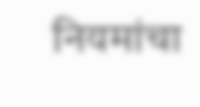नियमांचा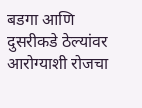बडगा आणि दुसरीकडे ठेल्यांवर आरोग्याशी रोजचा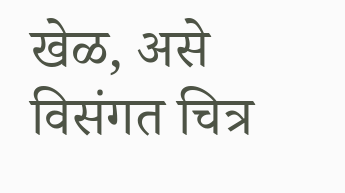खेळ, असे विसंगत चित्र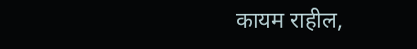कायम राहील,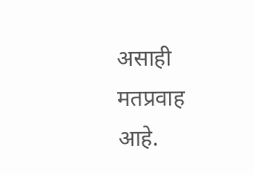असाही मतप्रवाह आहे.